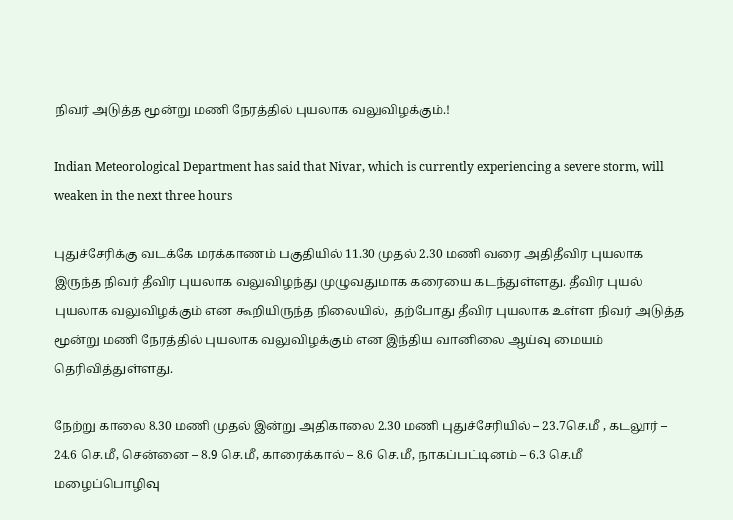நிவர் அடுத்த மூன்று மணி நேரத்தில் புயலாக வலுவிழக்கும்.!

Indian Meteorological Department has said that Nivar, which is currently experiencing a severe storm, will weaken in the next three hours

புதுச்சேரிக்கு வடக்கே மரக்காணம் பகுதியில் 11.30 முதல் 2.30 மணி வரை அதிதீவிர புயலாக இருந்த நிவர் தீவிர புயலாக வலுவிழந்து முழுவதுமாக கரையை கடந்துள்ளது. தீவிர புயல் புயலாக வலுவிழக்கும் என கூறியிருந்த நிலையில்,  தற்போது தீவிர புயலாக உள்ள நிவர் அடுத்த மூன்று மணி நேரத்தில் புயலாக வலுவிழக்கும் என இந்திய வானிலை ஆய்வு மையம் தெரிவித்துள்ளது.

நேற்று காலை 8.30 மணி முதல் இன்று அதிகாலை 2.30 மணி புதுச்சேரியில் – 23.7செ.மீ , கடலூர் – 24.6 செ.மீ, சென்னை – 8.9 செ.மீ, காரைக்கால் – 8.6 செ.மீ, நாகப்பட்டினம் – 6.3 செ.மீ மழைப்பொழிவு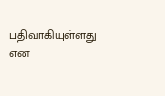பதிவாகியுள்ளது என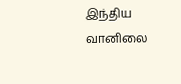இந்திய வானிலை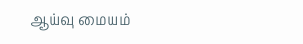ஆய்வு மையம்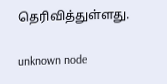தெரிவித்துள்ளது.

unknown node